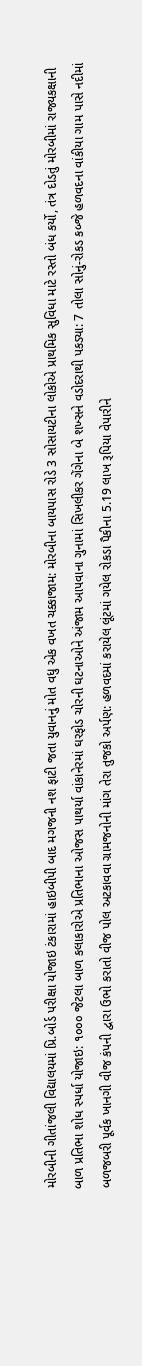મોરબીની ગીતાંજલી વિદ્યાલયમાં પ્રિ.બોર્ડ પરીક્ષા યોજાઇ ટંકારામાં હાઇબીપી બાદ મગજની નશ ફાટી જતા યુવાનનું મોત વધુ એક વખત ચક્કાજામ: મોરબીના બાયપાસ રોડે 3 સોસાયટીના લોકોએ પ્રાથમિક સુવિધા માટે રસ્તો બંધ કર્યો, તંત્ર દોડતું મોરબીમાં રાજ્યકક્ષાની બાળ પ્રતિભા શોધ સ્પર્ધા યોજાઇ: ૧૦૦૦ જેટલા બાળ કલાકારોએ પ્રતિભાના ઓજસ પાથર્યા વાંકાનેરમાં ઘરફોડ ચોરની ઘટનાઓને અંજામ આપવાના ગુનામાં સિખલીકર ગેંગેના બે શખ્સને વડોદરાથી પકડ્યા: 7 તોલા સોનું-રોકડ કબ્જે હળવદના વાંકીયા ગામ પાસે નદીમાં બળજબરી પૂર્વક ખાનગી વીજ કંપની દ્વારા ઉભો કરાતો વીજ પોલ અટકાવવા ગ્રામજનોની માંગ તેરા તુજકો અર્પણ: હળવદમાં કરાયેલ લૂંટમાં ગયેલ રોકડા પૈકીના 5.19 લાખ રૂપિયા વેપારીને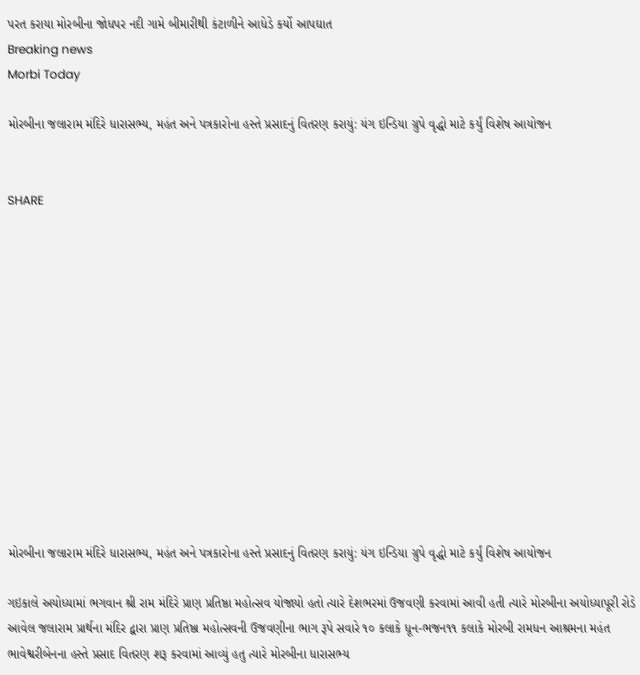પરત કરાયા મોરબીના જોધપર નદી ગામે બીમારીથી કંટાળીને આધેડે કર્યો આપઘાત
Breaking news
Morbi Today

મોરબીના જલારામ મંદિરે ધારાસભ્ય, મહંત અને પત્રકારોના હસ્તે પ્રસાદનું વિતરણ કરાયું: યંગ ઇન્ડિયા ગ્રુપે વૃદ્ધો માટે કર્યું વિશેષ આયોજન


SHARE













મોરબીના જલારામ મંદિરે ધારાસભ્ય, મહંત અને પત્રકારોના હસ્તે પ્રસાદનું વિતરણ કરાયું: યંગ ઇન્ડિયા ગ્રુપે વૃદ્ધો માટે કર્યું વિશેષ આયોજન

ગઇકાલે અયોધ્યામાં ભગવાન શ્રી રામ મંદિરે પ્રાણ પ્રતિષ્ઠા મહોત્સવ યોજાયો હતો ત્યારે દેશભરમાં ઉજવણી કરવામાં આવી હતી ત્યારે મોરબીના અયોધ્યાપૂરી રોડે આવેલ જલારામ પ્રાર્થના મંદિર દ્વારા પ્રાણ પ્રતિષ્ઠા મહોત્સવની ઉજવણીના ભાગ રૂપે સવારે ૧૦ કલાકે ધૂન-ભજન૧૧ કલાકે મોરબી રામધન આશ્રમના મહંત ભાવેશ્વરીબેનના હસ્તે પ્રસાદ વિતરણ શરૂ કરવામાં આવ્યું હતુ ત્યારે મોરબીના ધારાસભ્ય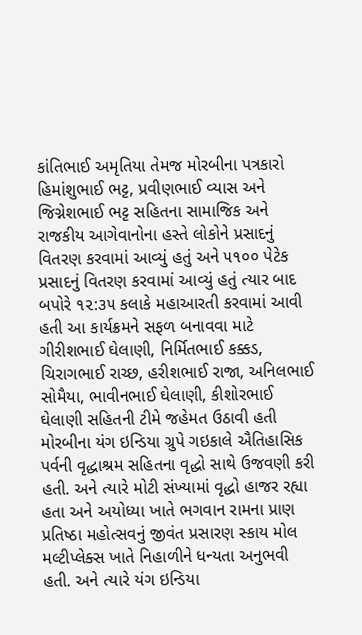કાંતિભાઈ અમૃતિયા તેમજ મોરબીના પત્રકારો હિમાંશુભાઈ ભટ્ટ, પ્રવીણભાઈ વ્યાસ અને જિગ્નેશભાઈ ભટ્ટ સહિતના સામાજિક અને રાજકીય આગેવાનોના હસ્તે લોકોને પ્રસાદનું વિતરણ કરવામાં આવ્યું હતું અને ૫૧૦૦ પેટેક પ્રસાદનું વિતરણ કરવામાં આવ્યું હતું ત્યાર બાદ બપોરે ૧૨:૩૫ કલાકે મહાઆરતી કરવામાં આવી હતી આ કાર્યક્રમને સફળ બનાવવા માટે ગીરીશભાઈ ઘેલાણી, નિર્મિતભાઈ કક્કડ, ચિરાગભાઈ રાચ્છ, હરીશભાઈ રાજા, અનિલભાઈ સોમૈયા, ભાવીનભાઈ ઘેલાણી, કીશોરભાઈ ઘેલાણી સહિતની ટીમે જહેમત ઉઠાવી હતી મોરબીના યંગ ઇન્ડિયા ગ્રુપે ગઇકાલે ઐતિહાસિક પર્વની વૃદ્ધાશ્રમ સહિતના વૃદ્ધો સાથે ઉજવણી કરી હતી. અને ત્યારે મોટી સંખ્યામાં વૃદ્ધો હાજર રહ્યા હતા અને અયોધ્યા ખાતે ભગવાન રામના પ્રાણ પ્રતિષ્ઠા મહોત્સવનું જીવંત પ્રસારણ સ્કાય મોલ મલ્ટીપ્લેક્સ ખાતે નિહાળીને ધન્યતા અનુભવી હતી. અને ત્યારે યંગ ઇન્ડિયા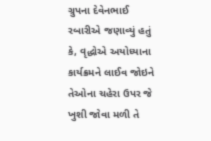ગ્રુપના દેવેનભાઈ રબારીએ જણાવ્યું હતું કે, વૃદ્ધોએ અયોધ્યાના કાર્યક્રમને લાઈવ જોઇને તેઓના ચહેરા ઉપર જે ખુશી જોવા મળી તે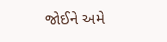જોઈને અમે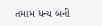તમામ ધન્ય બની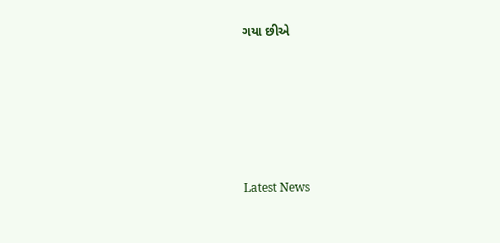ગયા છીએ






Latest News